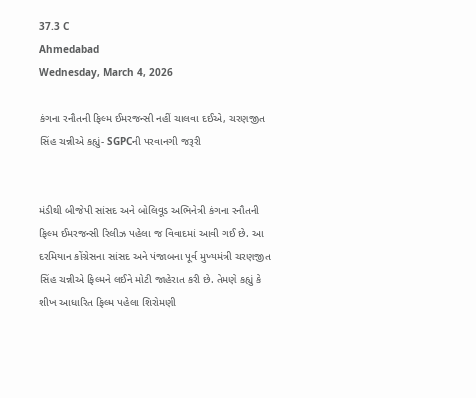37.3 C
Ahmedabad
Wednesday, March 4, 2026

કંગના રનૌતની ફિલ્મ ઈમરજન્સી નહીં ચાલવા દઈએ, ચરણજીત સિંહ ચન્નીએ કહ્યું- SGPCની પરવાનગી જરૂરી


મંડીથી બીજેપી સાંસદ અને બોલિવૂડ અભિનેત્રી કંગના રનૌતની ફિલ્મ ઈમરજન્સી રિલીઝ પહેલા જ વિવાદમાં આવી ગઈ છે. આ દરમિયાન કોંગ્રેસના સાંસદ અને પંજાબના પૂર્વ મુખ્યમંત્રી ચરણજીત સિંહ ચન્નીએ ફિલ્મને લઈને મોટી જાહેરાત કરી છે. તેમણે કહ્યું કે શીખ આધારિત ફિલ્મ પહેલા શિરોમણી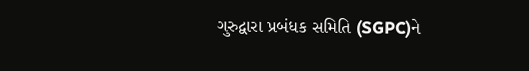ગુરુદ્વારા પ્રબંધક સમિતિ (SGPC)ને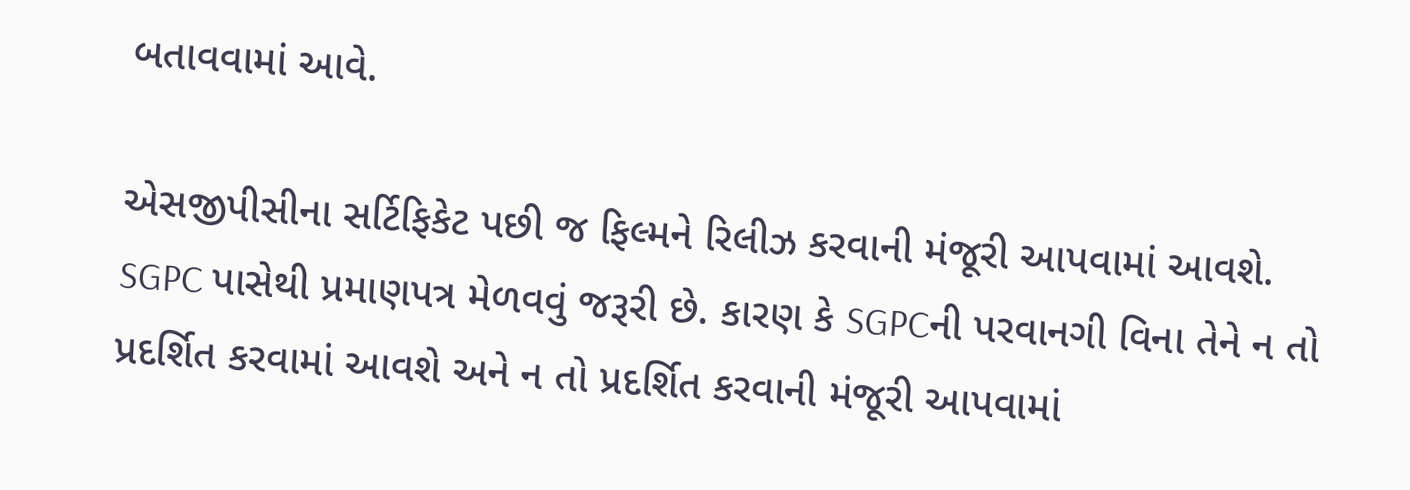બતાવવામાં આવે.

એસજીપીસીના સર્ટિફિકેટ પછી જ ફિલ્મને રિલીઝ કરવાની મંજૂરી આપવામાં આવશે. SGPC પાસેથી પ્રમાણપત્ર મેળવવું જરૂરી છે. કારણ કે SGPCની પરવાનગી વિના તેને ન તો પ્રદર્શિત કરવામાં આવશે અને ન તો પ્રદર્શિત કરવાની મંજૂરી આપવામાં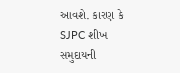આવશે. કારણ કે SJPC શીખ સમુદાયની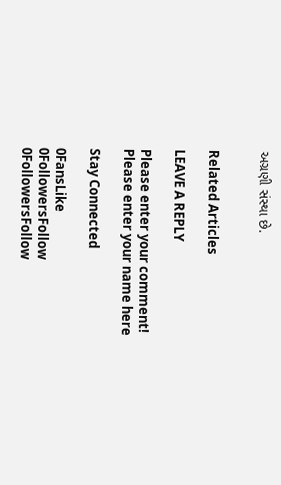અગ્રણી સંસ્થા છે.


Related Articles

LEAVE A REPLY

Please enter your comment!
Please enter your name here

Stay Connected

0FansLike
0FollowersFollow
0FollowersFollow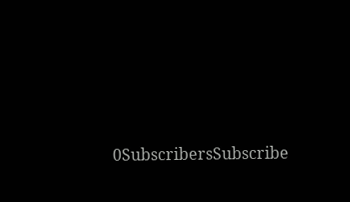0SubscribersSubscribe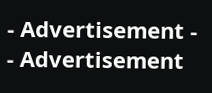- Advertisement -
- Advertisement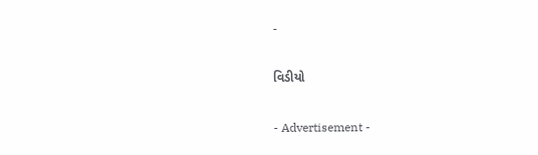-

વિડીયો

- Advertisement -